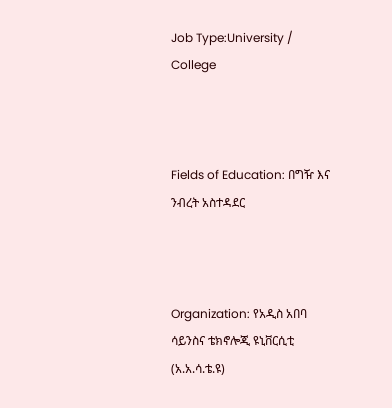Job Type:University / College



Fields of Education: በግዥ እና ንብረት አስተዳደር



Organization: የአዲስ አበባ ሳይንስና ቴክኖሎጂ ዩኒቨርሲቲ (አ.አ.ሳ.ቴ.ዩ)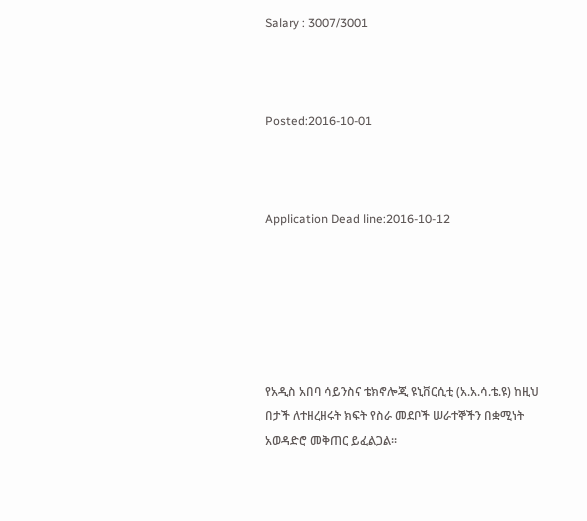Salary : 3007/3001



Posted:2016-10-01



Application Dead line:2016-10-12






የአዲስ አበባ ሳይንስና ቴክኖሎጂ ዩኒቨርሲቲ (አ.አ.ሳ.ቴ.ዩ) ከዚህ በታች ለተዘረዘሩት ክፍት የስራ መደቦች ሠራተኞችን በቋሚነት አወዳድሮ መቅጠር ይፈልጋል፡፡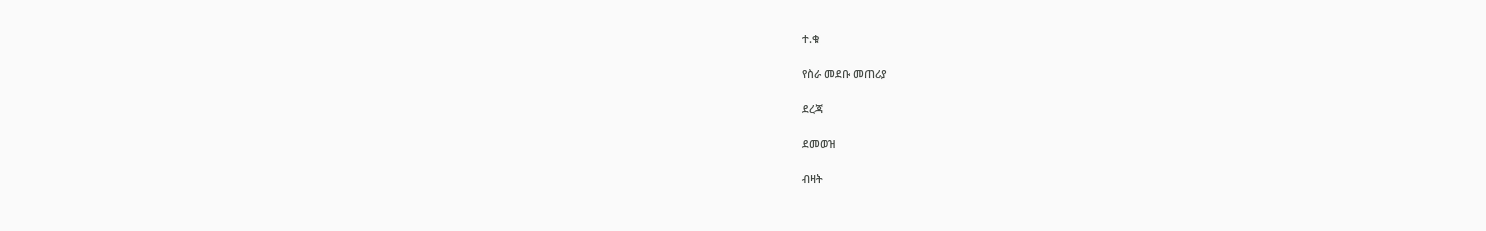ተ.ቁ

የስራ መደቡ መጠሪያ

ደረጃ

ደመወዝ

ብዛት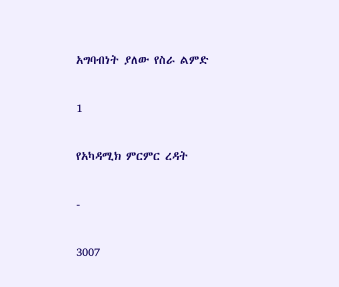አግባብነት ያለው የስራ ልምድ

1

የአካዳሚክ ምርምር ረዳት

-

3007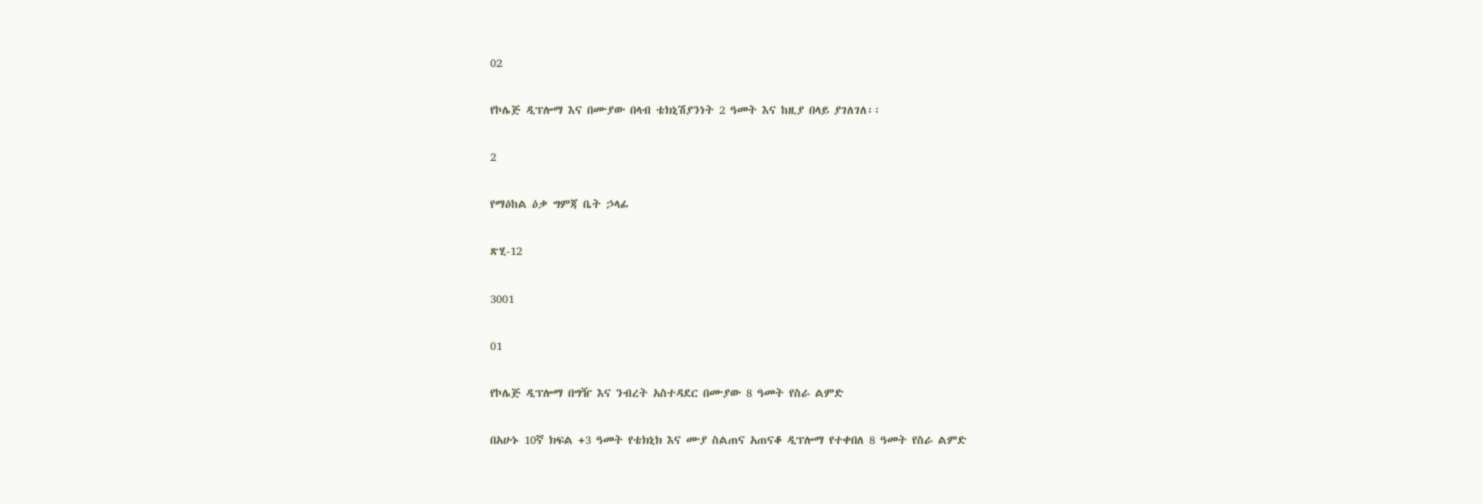02

የኮሌጅ ዲፕሎማ እና በሙያው በላብ ቴክኒሽያንነት 2 ዓመት እና ከዚያ በላይ ያገለገለ፡፡

2

የማዕከል ዕቃ ግምጃ ቤት ኃላፊ

ጽሂ-12

3001

01

የኮሌጅ ዲፕሎማ በግዥ እና ንብረት አስተዳደር በሙያው 8 ዓመት የስራ ልምድ

በአሁኑ 10ኛ ክፍል +3 ዓመት የቴክኒክ እና ሙያ ስልጠና አጠናቆ ዲፕሎማ የተቀበለ 8 ዓመት የስራ ልምድ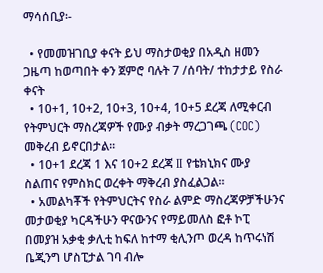ማሳሰቢያ፡-

  • የመመዝገቢያ ቀናት ይህ ማስታወቂያ በአዲስ ዘመን ጋዜጣ ከወጣበት ቀን ጀምሮ ባሉት 7 /ሰባት/ ተከታታይ የስራ ቀናት
  • 10+1, 10+2, 10+3, 10+4, 10+5 ደረጃ ለሚቀርብ የትምህርት ማስረጃዎች የሙያ ብቃት ማረጋገጫ (COC) መቅረብ ይኖርበታል፡፡
  • 10+1 ደረጃ 1 እና 10+2 ደረጃ II የቴክኒክና ሙያ ስልጠና የምስክር ወረቀት ማቅረብ ያስፈልጋል፡፡
  • አመልካቾች የትምህርትና የስራ ልምድ ማስረጃዎቻችሁንና መታወቂያ ካርዳችሁን ዋናውንና የማይመለስ ፎቶ ኮፒ በመያዝ አቃቂ ቃሊቲ ከፍለ ከተማ ቂሊንጦ ወረዳ ከጥሩነሽ ቤጂንግ ሆስፒታል ገባ ብሎ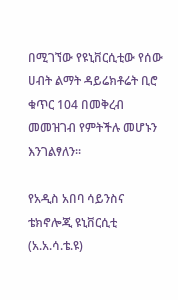በሚገኘው የዩኒቨርሲቲው የሰው ሀብት ልማት ዳይሬክቶሬት ቢሮ ቁጥር 104 በመቅረብ መመዝገብ የምትችሉ መሆኑን እንገልፃለን፡፡

የአዲስ አበባ ሳይንስና ቴክኖሎጂ ዩኒቨርሲቲ (አ.አ.ሳ.ቴ.ዩ)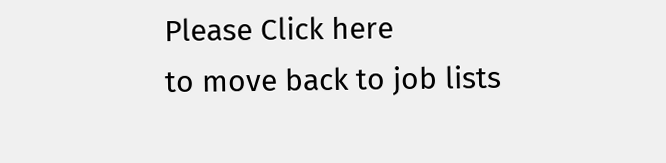Please Click here
to move back to job lists